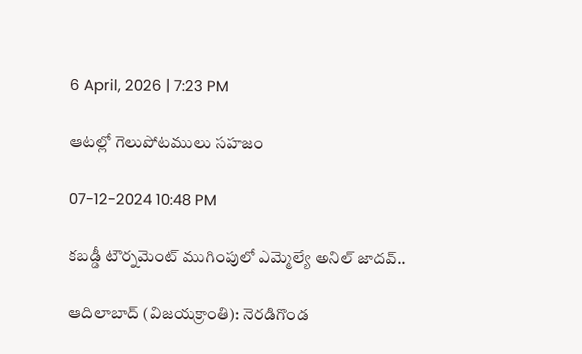6 April, 2026 | 7:23 PM

ఆటల్లో గెలుపోటములు సహజం

07-12-2024 10:48 PM

కబడ్డీ టౌర్నమెంట్ ముగింపులో ఎమ్మెల్యే అనిల్ జాదవ్..

ఆదిలాబాద్ (విజయక్రాంతి): నెరడిగొండ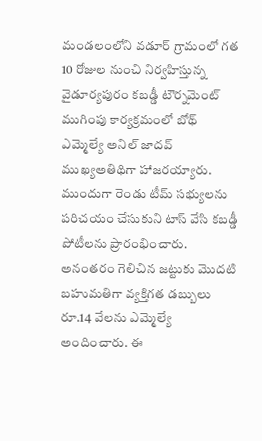మండలంలోని వడూర్ గ్రామంలో గత 10 రోజుల నుంచి నిర్వహిస్తున్న వైడూర్యపురం కబడ్డీ టౌర్నమెంట్ ముగింపు కార్యక్రమంలో బోథ్ ఎమ్మెల్యే అనిల్ జాదవ్ ముఖ్యఅతిథిగా హాజరయ్యారు. ముందుగా రెండు టీమ్ సభ్యులను పరిచయం చేసుకుని టాస్ వేసి కబడ్డీ పోటీలను ప్రారంభించారు. అనంతరం గెలిచిన జట్టుకు మొదటి బహుమతిగా వ్యక్తిగత డబ్బులు రూ.14 వేలను ఎమ్మెల్యే అందించారు. ఈ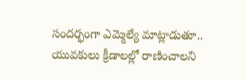సందర్భంగా ఎమ్మెల్యే మాట్లాడుతూ.. యువకులు క్రీడాలల్లో రాణించాలని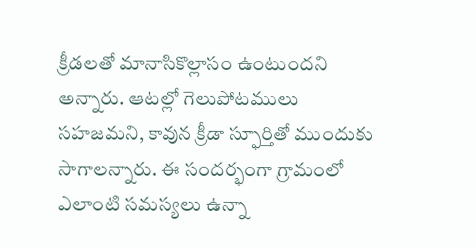క్రీడలతో మానాసికొల్లాసం ఉంటుందని అన్నారు. ఆటల్లో గెలుపోటములు సహజమని, కావున క్రీడా స్ఫూర్తితో ముందుకు సాగాలన్నారు. ఈ సందర్భంగా గ్రామంలో ఎలాంటి సమస్యలు ఉన్నా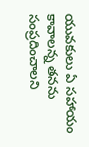యువకులు ఏ సహాయం కావాలన్న తనను సంప్రదించాలని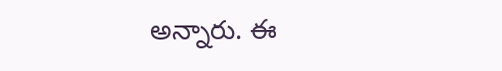అన్నారు. ఈ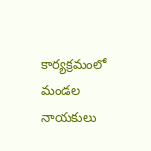కార్యక్రమంలో మండల నాయకులు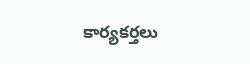కార్యకర్తలు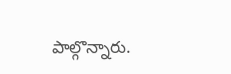పాల్గొన్నారు.